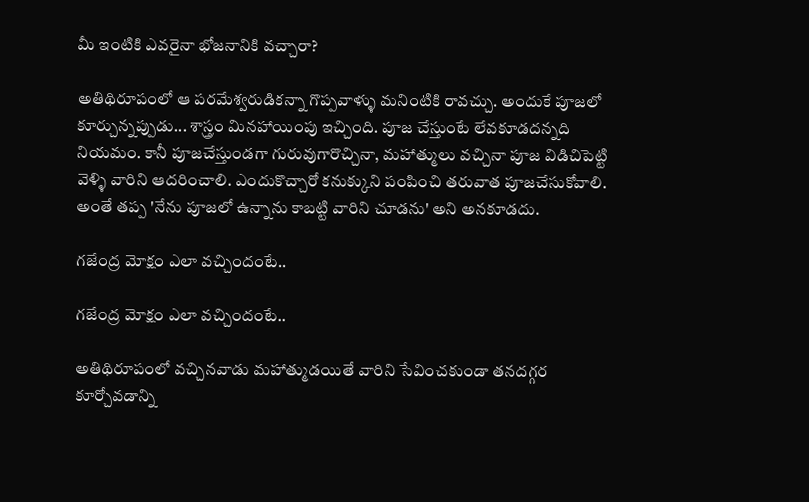మీ ఇంటికి ఎవరైనా భోజనానికి వచ్చారా?

అతిథిరూపంలో ఆ పరమేశ్వరుడికన్నా గొప్పవాళ్ళు మనింటికి రావచ్చు. అందుకే పూజలో కూర్చున్నప్పుడు... శాస్త్రం మినహాయింపు ఇచ్చింది. పూజ చేస్తుంటే లేవకూడదన్నది నియమం. కానీ పూజచేస్తుండగా గురువుగారొచ్చినా, మహాత్ములు వచ్చినా పూజ విడిచిపెట్టి వెళ్ళి వారిని ఆదరించాలి. ఎందుకొచ్చారో కనుక్కుని పంపించి తరువాత పూజచేసుకోవాలి. అంతే తప్ప 'నేను పూజలో ఉన్నాను కాబట్టి వారిని చూడను' అని అనకూడదు.

గజేంద్ర మోక్షం ఎలా వచ్చిందంటే..

గజేంద్ర మోక్షం ఎలా వచ్చిందంటే..

అతిథిరూపంలో వచ్చినవాడు మహాత్ముడయితే వారిని సేవించకుండా తనదగ్గర కూర్చోవడాన్ని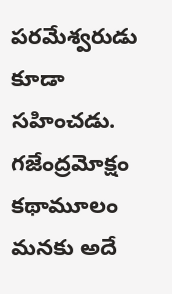పరమేశ్వరుడు కూడా సహించడు. గజేంద్రమోక్షం కథామూలం మనకు అదే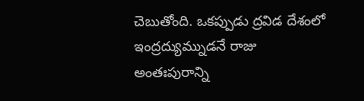చెబుతోంది. ఒకప్పుడు ద్రవిడ దేశంలో ఇంద్రద్యుమ్నుడనే రాజు అంతఃపురాన్ని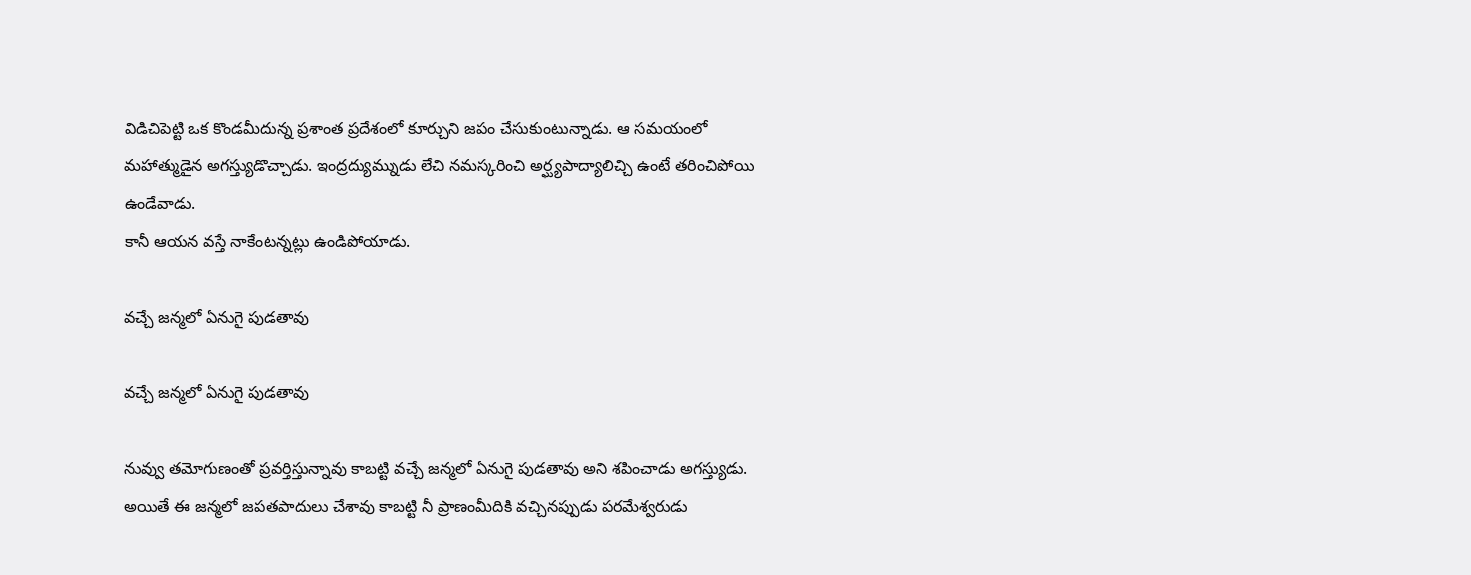విడిచిపెట్టి ఒక కొండమీదున్న ప్రశాంత ప్రదేశంలో కూర్చుని జపం చేసుకుంటున్నాడు. ఆ సమయంలో మహాత్ముడైన అగస్త్యుడొచ్చాడు. ఇంద్రద్యుమ్నుడు లేచి నమస్కరించి అర్ఘ్యపాద్యాలిచ్చి ఉంటే తరించిపోయి ఉండేవాడు.
కానీ ఆయన వస్తే నాకేంటన్నట్లు ఉండిపోయాడు.

వచ్చే జన్మలో ఏనుగై పుడతావు

వచ్చే జన్మలో ఏనుగై పుడతావు

నువ్వు తమోగుణంతో ప్రవర్తిస్తున్నావు కాబట్టి వచ్చే జన్మలో ఏనుగై పుడతావు అని శపించాడు అగస్త్యుడు. అయితే ఈ జన్మలో జపతపాదులు చేశావు కాబట్టి నీ ప్రాణంమీదికి వచ్చినప్పుడు పరమేశ్వరుడు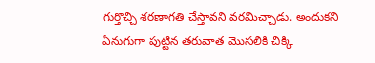గుర్తొచ్చి శరణాగతి చేస్తావని వరమిచ్చాడు. అందుకని ఏనుగుగా పుట్టిన తరువాత మొసలికి చిక్కి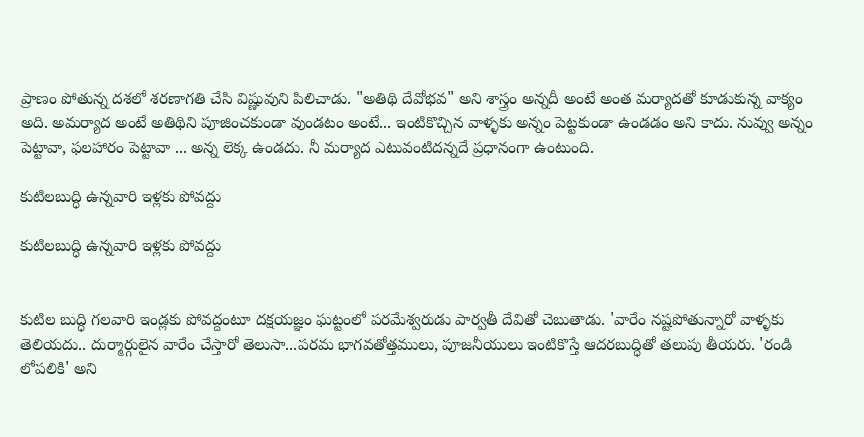ప్రాణం పోతున్న దశలో శరణాగతి చేసి విష్ణువుని పిలిచాడు. "అతిథి దేవోభవ" అని శాస్త్రం అన్నదీ అంటే అంత మర్యాదతో కూడుకున్న వాక్యం అది. అమర్యాద అంటే అతిథిని పూజించకుండా వుండటం అంటే... ఇంటికొచ్చిన వాళ్ళకు అన్నం పెట్టకుండా ఉండడం అని కాదు. నువ్వు అన్నం పెట్టావా, ఫలహారం పెట్టావా ... అన్న లెక్క ఉండదు. నీ మర్యాద ఎటువంటిదన్నదే ప్రధానంగా ఉంటుంది.

కుటిలబుద్ధి ఉన్నవారి ఇళ్లకు పోవద్దు

కుటిలబుద్ధి ఉన్నవారి ఇళ్లకు పోవద్దు


కుటిల బుద్ధి గలవారి ఇండ్లకు పోవద్దంటూ దక్షయజ్ఞం ఘట్టంలో పరమేశ్వరుడు పార్వతీ దేవితో చెబుతాడు. 'వారేం నష్టపోతున్నారో వాళ్ళకు తెలియదు.. దుర్మార్గులైన వారేం చేస్తారో తెలుసా...పరమ భాగవతోత్తములు, పూజనీయులు ఇంటికొస్తే ఆదరబుద్ధితో తలుపు తీయరు. 'రండి లోపలికి' అని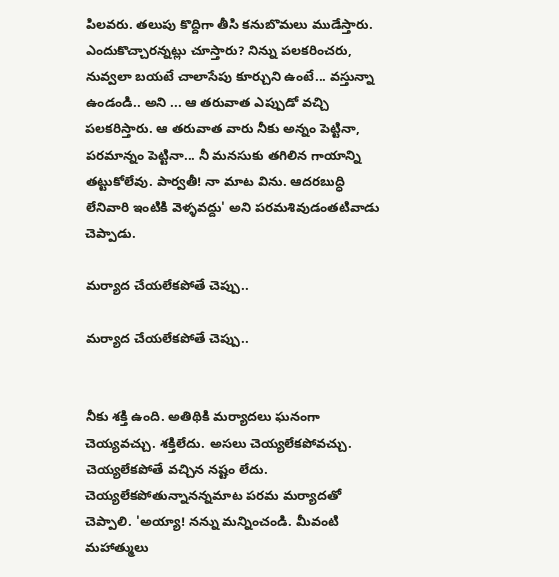పిలవరు. తలుపు కొద్దిగా తీసి కనుబొమలు ముడేస్తారు. ఎందుకొచ్చారన్నట్లు చూస్తారు? నిన్ను పలకరించరు, నువ్వలా బయటే చాలాసేపు కూర్చుని ఉంటే... వస్తున్నా ఉండండి.. అని ... ఆ తరువాత ఎప్పుడో వచ్చి పలకరిస్తారు. ఆ తరువాత వారు నీకు అన్నం పెట్టినా, పరమాన్నం పెట్టినా... నీ మనసుకు తగిలిన గాయాన్ని తట్టుకోలేవు. పార్వతీ! నా మాట విను. ఆదరబుద్ధి లేనివారి ఇంటికి వెళ్ళవద్దు' అని పరమశివుడంతటివాడు చెప్పాడు.

మర్యాద చేయలేకపోతే చెప్పు..

మర్యాద చేయలేకపోతే చెప్పు..


నీకు శక్తి ఉంది. అతిథికి మర్యాదలు ఘనంగా చెయ్యవచ్చు. శక్తిలేదు. అసలు చెయ్యలేకపోవచ్చు. చెయ్యలేకపోతే వచ్చిన నష్టం లేదు.
చెయ్యలేకపోతున్నానన్నమాట పరమ మర్యాదతో చెప్పాలి. 'అయ్యా! నన్ను మన్నించండి. మీవంటి మహాత్ములు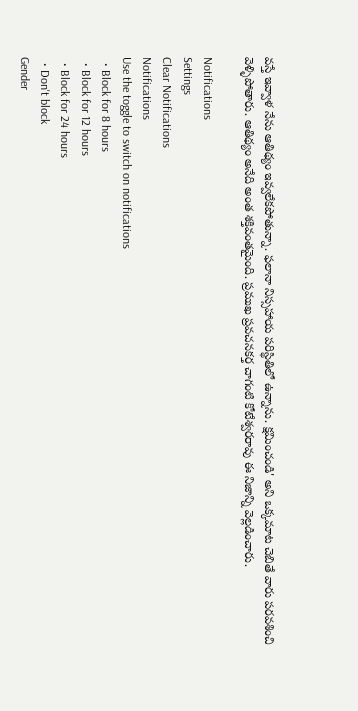వస్తే ఇవ్వాళ నేను ఆతిథ్యం ఇవ్వలేకపోతున్నా. ఫలానా నిస్సహాయ పరిస్థితిలో ఉన్నాను. క్షమించండి' అని ఒక్కమాట చెబితే వారు పరవశించి వెళ్ళిపోతారు. ఆతిథ్యం అనేది అంత శక్తివంతమైంది. ప్రముఖ ప్రవచనకర్త చాగంటి కోటేశ్వరరావు ఈ నిజాన్ని వెల్లడించారు.

Notifications
Settings
Clear Notifications
Notifications
Use the toggle to switch on notifications
  • Block for 8 hours
  • Block for 12 hours
  • Block for 24 hours
  • Don't block
Gender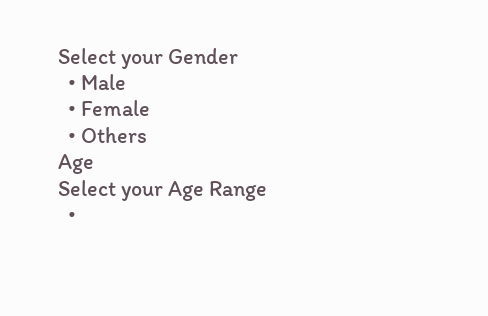Select your Gender
  • Male
  • Female
  • Others
Age
Select your Age Range
  •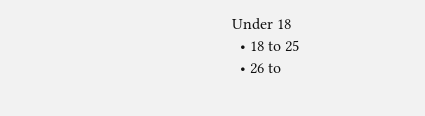Under 18
  • 18 to 25
  • 26 to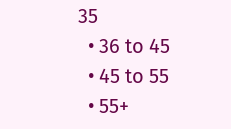35
  • 36 to 45
  • 45 to 55
  • 55+